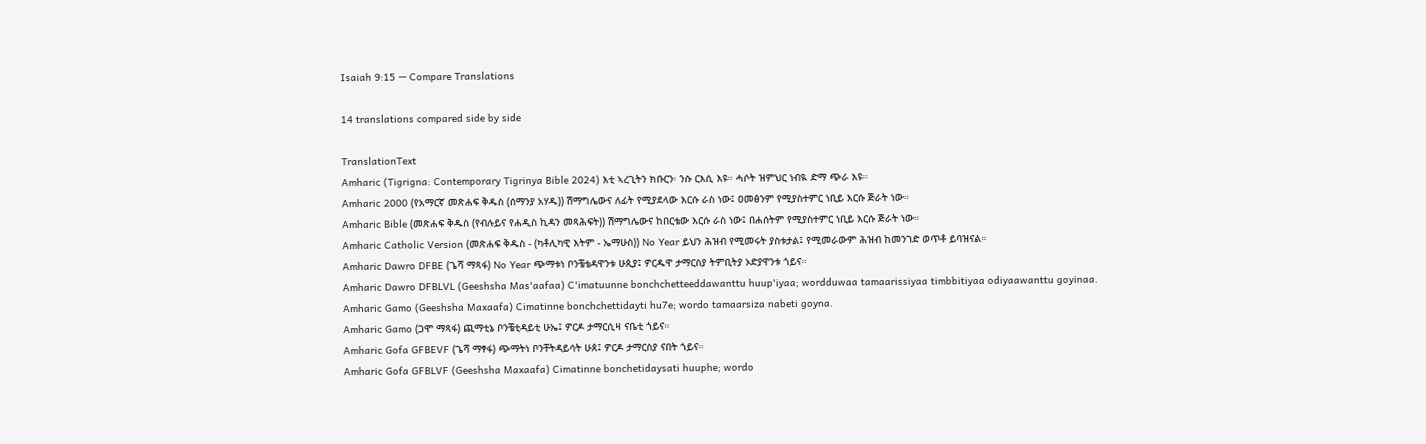Isaiah 9:15 — Compare Translations

14 translations compared side by side

TranslationText
Amharic (Tigrigna: Contemporary Tigrinya Bible 2024) እቲ ኣረጊትን ክቡርን፡ ንሱ ርእሲ እዩ። ሓሶት ዝምህር ነብዪ ድማ ጭራ እዩ።
Amharic 2000 (የአማርኛ መጽሐፍ ቅዱስ (ሰማንያ አሃዱ)) ሽማግሌውና ለፊት የሚያደላው እርሱ ራስ ነው፤ ዐመፅንም የሚያስተምር ነቢይ እርሱ ጅራት ነው።
Amharic Bible (መጽሐፍ ቅዱስ (የብሉይና የሐዲስ ኪዳን መጻሕፍት)) ሽማግሌውና ከበርቴው እርሱ ራስ ነው፤ በሐሰትም የሚያስተምር ነቢይ እርሱ ጅራት ነው።
Amharic Catholic Version (መጽሐፍ ቅዱስ - (ካቶሊካዊ እትም - ኤማሁስ)) No Year ይህን ሕዝብ የሚመሩት ያስቱታል፤ የሚመራውም ሕዝብ ከመንገድ ወጥቶ ይባዝናል።
Amharic Dawro DFBE (ጌሻ ማጻፋ) No Year ጭማቱነ ቦንቼቴዳዋንቱ ሁጲያ፤ ዎርዱዋ ታማርስያ ትምቢትያ ኦድያዋንቱ ጎይና።
Amharic Dawro DFBLVL (Geeshsha Mas'aafaa) C'imatuunne bonchchetteeddawanttu huup'iyaa; wordduwaa tamaarissiyaa timbbitiyaa odiyaawanttu goyinaa.
Amharic Gamo (Geeshsha Maxaafa) Cimatinne bonchchettidayti hu7e; wordo tamaarsiza nabeti goyna.
Amharic Gamo (ጋሞ ማጻፋ) ጪማቲኔ ቦንቼቲዳይቲ ሁኤ፤ ዎርዶ ታማርሲዛ ናቤቲ ጎይና።
Amharic Gofa GFBEVF (ጌሻ ማፃፋ) ጭማትነ ቦንቸትዳይሳት ሁጰ፤ ዎርዶ ታማርስያ ናበት ጎይና።
Amharic Gofa GFBLVF (Geeshsha Maxaafa) Cimatinne bonchetidaysati huuphe; wordo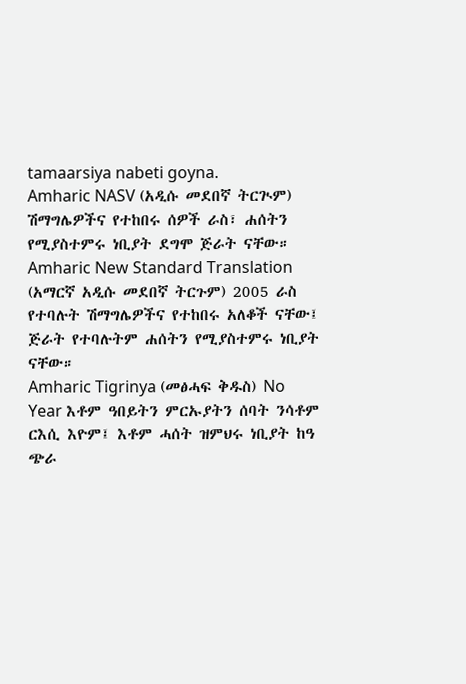tamaarsiya nabeti goyna.
Amharic NASV (አዲሱ መደበኛ ትርጒም) ሽማግሌዎችና የተከበሩ ሰዎች ራስ፣ ሐሰትን የሚያስተምሩ ነቢያት ደግሞ ጅራት ናቸው።
Amharic New Standard Translation (አማርኛ አዲሱ መደበኛ ትርጉም) 2005 ራስ የተባሉት ሽማግሌዎችና የተከበሩ አለቆች ናቸው፤ ጅራት የተባሉትም ሐሰትን የሚያስተምሩ ነቢያት ናቸው።
Amharic Tigrinya (መፅሓፍ ቅዱስ) No Year እቶም ዓበይትን ምርኡያትን ሰባት ንሳቶም ርእሲ እዮም፤ እቶም ሓሰት ዝምህሩ ነቢያት ከዓ ጭራ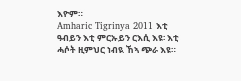እዮም።
Amharic Tigrinya 2011 እቲ ዓብይን እቲ ምርኡይን ርእሲ እዩ፡ እቲ ሓሶት ዚምህር ነብዪ ኸኣ ጭራ እዩ።